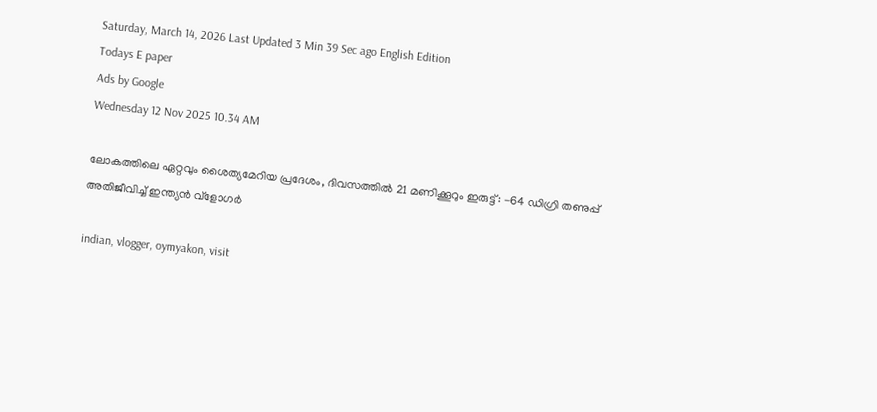Saturday, March 14, 2026 Last Updated 3 Min 39 Sec ago English Edition
Todays E paper
Ads by Google
Wednesday 12 Nov 2025 10.34 AM

ലോകത്തിലെ ഏറ്റവും ശൈത്യമേറിയ പ്രദേശം, ദിവസത്തില്‍ 21 മണിക്കൂറും ഇരുട്ട്: -64 ഡിഗ്രി തണുപ്പ് അതിജീവിച്ച് ഇന്ത്യന്‍ വ്‌ളോഗര്‍

indian, vlogger, oymyakon, visit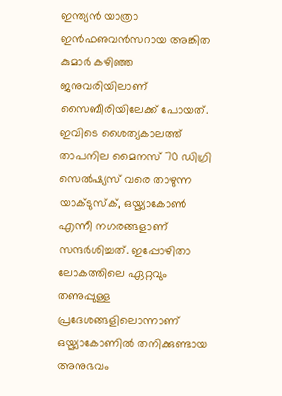ഇന്ത്യന്‍ യാത്രാ ഇന്‍ഫഌവന്‍സറായ അങ്കിത കുമാര്‍ കഴിഞ്ഞ ജനുവരിയിലാണ് സൈബീരിയിലേക്ക് പോയത്. ഇവിടെ ശൈത്യകാലത്ത് താപനില മൈനസ് 70 ഡിഗ്രി സെല്‍ഷ്യസ് വരെ താഴുന്ന യാക്ടുസ്‌ക്, ഒയ്മ്യാകോണ്‍ എന്നീ നഗരങ്ങളാണ് സന്ദര്‍ശിച്ചത്. ഇപ്പോഴിതാ ലോകത്തിലെ ഏറ്റവും തണുപ്പുള്ള പ്രദേശങ്ങളിലൊന്നാണ് ഒയ്മ്യാകോണില്‍ തനിക്കുണ്ടായ അനുഭവം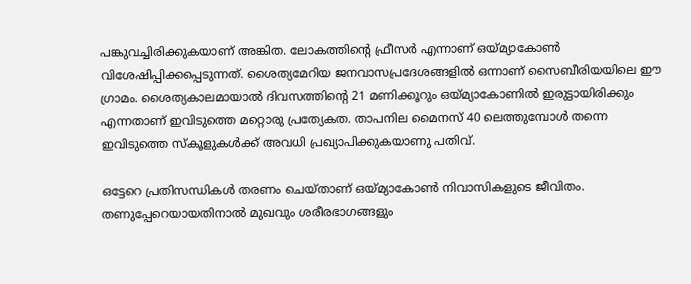പങ്കുവച്ചിരിക്കുകയാണ് അങ്കിത. ലോകത്തിന്റെ ഫ്രീസര്‍ എന്നാണ് ഒയ്മ്യാകോണ്‍ വിശേഷിപ്പിക്കപ്പെടുന്നത്. ശൈത്യമേറിയ ജനവാസപ്രദേശങ്ങളില്‍ ഒന്നാണ് സൈബീരിയയിലെ ഈ ഗ്രാമം. ശൈത്യകാലമായാല്‍ ദിവസത്തിന്റെ 21 മണിക്കൂറും ഒയ്മ്യാകോണില്‍ ഇരുട്ടായിരിക്കും എന്നതാണ് ഇവിടുത്തെ മറ്റൊരു പ്രത്യേകത. താപനില മൈനസ് 40 ലെത്തുമ്പോള്‍ തന്നെ ഇവിടുത്തെ സ്‌കൂളുകള്‍ക്ക് അവധി പ്രഖ്യാപിക്കുകയാണു പതിവ്.

ഒട്ടേറെ പ്രതിസന്ധികള്‍ തരണം ചെയ്താണ് ഒയ്മ്യാകോണ്‍ നിവാസികളുടെ ജീവിതം. തണുപ്പേറെയായതിനാല്‍ മുഖവും ശരീരഭാഗങ്ങളും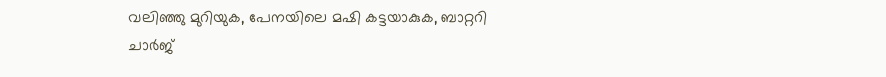വലിഞ്ഞു മുറിയുക, പേനയിലെ മഷി കട്ടയാകുക, ബാറ്ററി ചാര്‍ജ്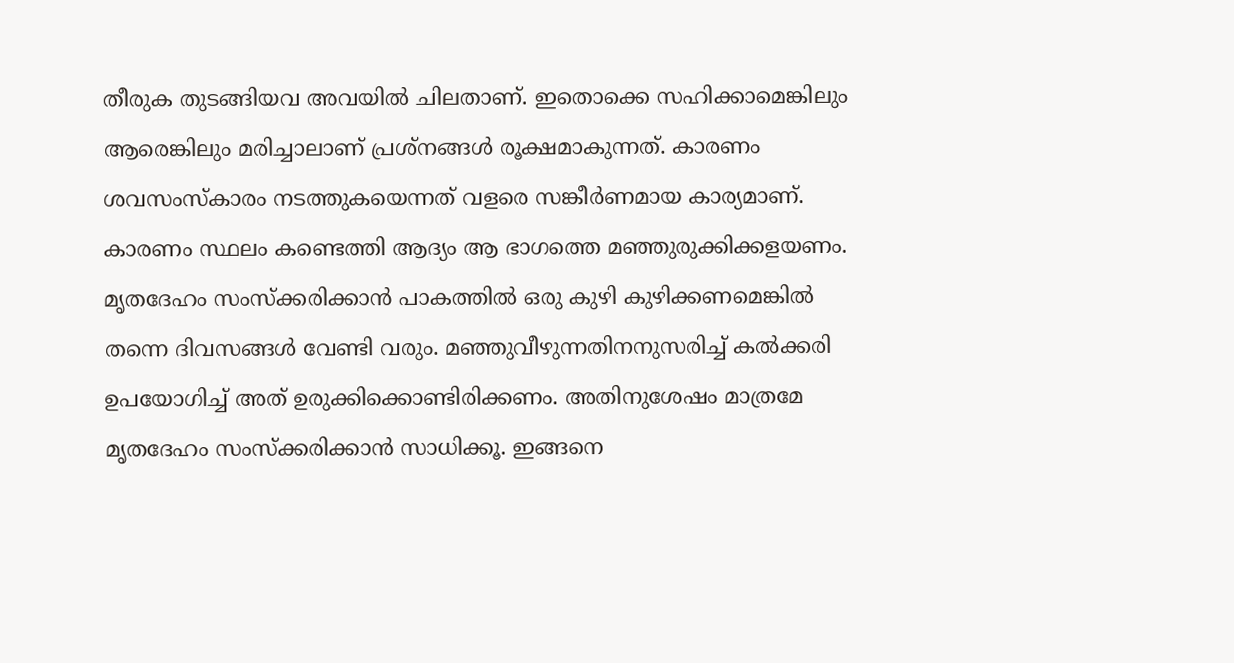തീരുക തുടങ്ങിയവ അവയില്‍ ചിലതാണ്. ഇതൊക്കെ സഹിക്കാമെങ്കിലും ആരെങ്കിലും മരിച്ചാലാണ് പ്രശ്‌നങ്ങള്‍ രൂക്ഷമാകുന്നത്. കാരണം ശവസംസ്‌കാരം നടത്തുകയെന്നത് വളരെ സങ്കീര്‍ണമായ കാര്യമാണ്. കാരണം സ്ഥലം കണ്ടെത്തി ആദ്യം ആ ഭാഗത്തെ മഞ്ഞുരുക്കിക്കളയണം. മൃതദേഹം സംസ്‌ക്കരിക്കാന്‍ പാകത്തില്‍ ഒരു കുഴി കുഴിക്കണമെങ്കില്‍ തന്നെ ദിവസങ്ങള്‍ വേണ്ടി വരും. മഞ്ഞുവീഴുന്നതിനനുസരിച്ച് കല്‍ക്കരി ഉപയോഗിച്ച് അത് ഉരുക്കിക്കൊണ്ടിരിക്കണം. അതിനുശേഷം മാത്രമേ മൃതദേഹം സംസ്‌ക്കരിക്കാന്‍ സാധിക്കൂ. ഇങ്ങനെ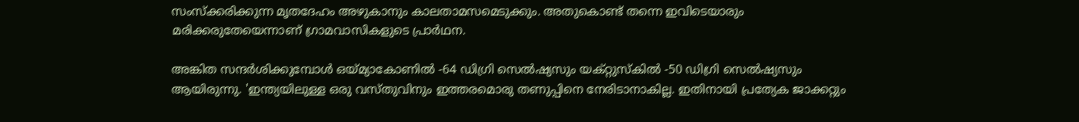സംസ്‌ക്കരിക്കുന്ന മൃതദേഹം അഴുകാനും കാലതാമസമെടുക്കും. അതുകൊണ്ട് തന്നെ ഇവിടെയാരും മരിക്കരുതേയെന്നാണ് ഗ്രാമവാസികളുടെ പ്രാര്‍ഥന.

അങ്കിത സന്ദര്‍ശിക്കുമ്പോള്‍ ഒയ്മ്യാകോണില്‍ -64 ഡിഗ്രി സെല്‍ഷ്യസും യക്റ്റുസ്‌കില്‍ -50 ഡിഗ്രി സെല്‍ഷ്യസും ആയിരുന്നു. 'ഇന്ത്യയിലുള്ള ഒരു വസ്തുവിനും ഇത്തരമൊരു തണുപ്പിനെ നേരിടാനാകില്ല. ഇതിനായി പ്രത്യേക ജാക്കറ്റും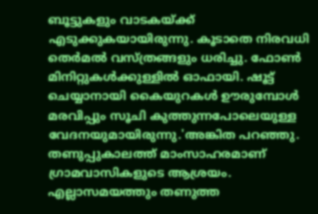ബൂട്ടുകളും വാടകയ്ക്ക് എടുക്കുകയായിരുന്നു. കൂടാതെ നിരവധി തെര്‍മല്‍ വസ്ത്രങ്ങളും ധരിച്ചു. ഫോണ്‍ മിനിറ്റുകള്‍ക്കുള്ളില്‍ ഓഫായി. ഷൂട്ട് ചെയ്യാനായി കൈയുറകള്‍ ഊരുമ്പോള്‍ മരവിപ്പും സൂചി കുത്തുന്നപോലെയുള്ള വേദനയുമായിരുന്നു.'അങ്കിത പറഞ്ഞു. തണുപ്പുകാലത്ത് മാംസാഹരമാണ് ഗ്രാമവാസികളുടെ ആശ്രയം. എല്ലാസമയത്തും തണുത്ത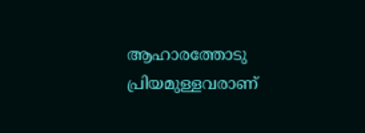ആഹാരത്തോടു പ്രിയമുള്ളവരാണ്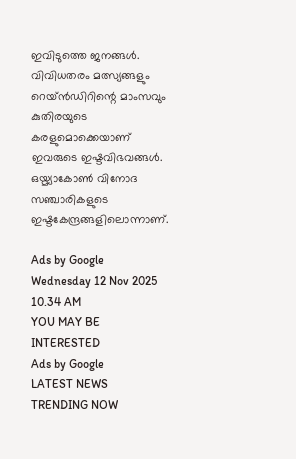ഇവിടുത്തെ ജനങ്ങള്‍. വിവിധതരം മത്സ്യങ്ങളും റെയ്ന്‍ഡിറിന്റെ മാംസവും കുതിരയുടെ കരളുമൊക്കെയാണ് ഇവരുടെ ഇഷ്ടവിഭവങ്ങള്‍. ഒയ്മ്യാകോണ്‍ വിനോദ സഞ്ചാരികളുടെ ഇഷ്ടകേന്ദ്രങ്ങളിലൊന്നാണ്.

Ads by Google
Wednesday 12 Nov 2025 10.34 AM
YOU MAY BE INTERESTED
Ads by Google
LATEST NEWS
TRENDING NOW